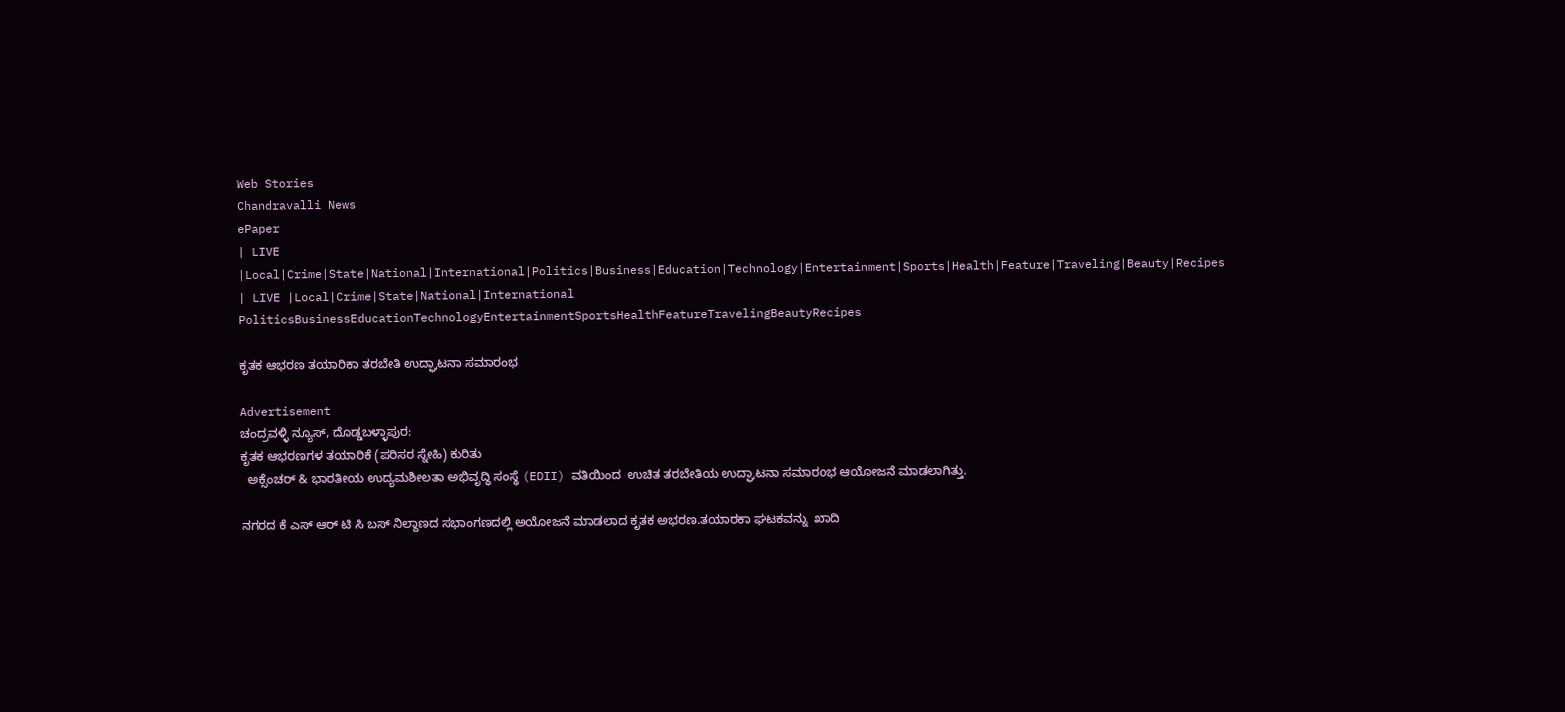Web Stories
Chandravalli News
ePaper
| LIVE |Local|Crime|State|National|International|Politics|Business|Education|Technology|Entertainment|Sports|Health|Feature|Traveling|Beauty|Recipes
| LIVE |Local|Crime|State|National|International
PoliticsBusinessEducationTechnologyEntertainmentSportsHealthFeatureTravelingBeautyRecipes

ಕೃತಕ ಆಭರಣ ತಯಾರಿಕಾ ತರಬೇತಿ ಉದ್ಘಾಟನಾ ಸಮಾರಂಭ

Advertisement
ಚಂದ್ರವಳ್ಳಿ ನ್ಯೂಸ್, ದೊಡ್ಡಬಳ್ಳಾಪುರ:
ಕೃತಕ ಆಭರಣಗಳ ತಯಾರಿಕೆ (ಪರಿಸರ ಸ್ನೇಹಿ) ಕುರಿತು
  ಅಕ್ಸೆಂಚರ್ & ಭಾರತೀಯ ಉದ್ಯಮಶೀಲತಾ ಅಭಿವೃದ್ಧಿ ಸಂಸ್ಥೆ (EDII) ವತಿಯಿಂದ  ಉಚಿತ ತರಬೇತಿಯ ಉದ್ಘಾಟನಾ ಸಮಾರoಭ ಆಯೋಜನೆ ಮಾಡಲಾಗಿತ್ತು.

ನಗರದ ಕೆ ಎಸ್ ಆರ್ ಟಿ ಸಿ ಬಸ್ ನಿಲ್ದಾಣದ ಸಭಾಂಗಣದಲ್ಲಿ ಅಯೋಜನೆ ಮಾಡಲಾದ ಕೃತಕ ಅಭರಣ.ತಯಾರಕಾ ಘಟಕವನ್ನು  ಖಾದಿ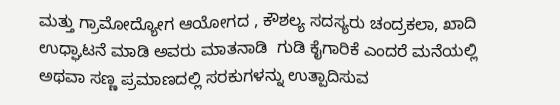ಮತ್ತು ಗ್ರಾಮೋದ್ಯೋಗ ಆಯೋಗದ , ಕೌಶಲ್ಯ ಸದಸ್ಯರು ಚಂದ್ರಕಲಾ, ಖಾದಿ ಉಧ್ಘಾಟನೆ ಮಾಡಿ ಅವರು ಮಾತನಾಡಿ  ಗುಡಿ ಕೈಗಾರಿಕೆ ಎಂದರೆ ಮನೆಯಲ್ಲಿ ಅಥವಾ ಸಣ್ಣ ಪ್ರಮಾಣದಲ್ಲಿ ಸರಕುಗಳನ್ನು ಉತ್ಪಾದಿಸುವ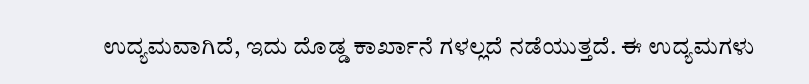ಉದ್ಯಮವಾಗಿದೆ, ಇದು ದೊಡ್ಡ ಕಾರ್ಖಾನೆ ಗಳಲ್ಲದೆ ನಡೆಯುತ್ತದೆ. ಈ ಉದ್ಯಮಗಳು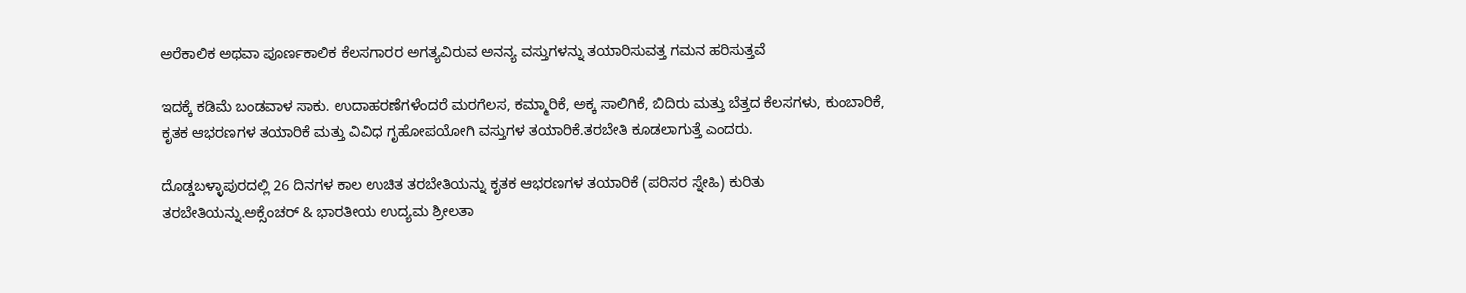ಅರೆಕಾಲಿಕ ಅಥವಾ ಪೂರ್ಣಕಾಲಿಕ ಕೆಲಸಗಾರರ ಅಗತ್ಯವಿರುವ ಅನನ್ಯ ವಸ್ತುಗಳನ್ನು ತಯಾರಿಸುವತ್ತ ಗಮನ ಹರಿಸುತ್ತವೆ

ಇದಕ್ಕೆ ಕಡಿಮೆ ಬಂಡವಾಳ ಸಾಕು. ಉದಾಹರಣೆಗಳೆಂದರೆ ಮರಗೆಲಸ, ಕಮ್ಮಾರಿಕೆ, ಅಕ್ಕ ಸಾಲಿಗಿಕೆ, ಬಿದಿರು ಮತ್ತು ಬೆತ್ತದ ಕೆಲಸಗಳು, ಕುಂಬಾರಿಕೆ, ಕೃತಕ ಆಭರಣಗಳ ತಯಾರಿಕೆ ಮತ್ತು ವಿವಿಧ ಗೃಹೋಪಯೋಗಿ ವಸ್ತುಗಳ ತಯಾರಿಕೆ.ತರಬೇತಿ ಕೂಡಲಾಗುತ್ತೆ ಎಂದರು.

ದೊಡ್ಡಬಳ್ಳಾಪುರದಲ್ಲಿ 26 ದಿನಗಳ ಕಾಲ ಉಚಿತ ತರಬೇತಿಯನ್ನು ಕೃತಕ ಆಭರಣಗಳ ತಯಾರಿಕೆ (ಪರಿಸರ ಸ್ನೇಹಿ) ಕುರಿತು ತರಬೇತಿಯನ್ನು.ಅಕ್ಸೆಂಚರ್ & ಭಾರತೀಯ ಉದ್ಯಮ ಶ್ರೀಲತಾ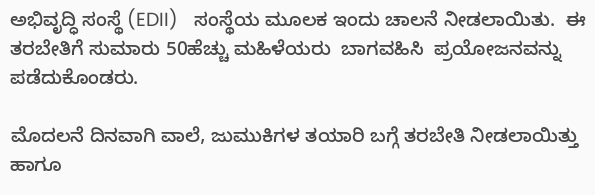ಅಭಿವೃದ್ಧಿ ಸಂಸ್ಥೆ (EDII)   ಸಂಸ್ಥೆಯ ಮೂಲಕ ಇಂದು ಚಾಲನೆ ನೀಡಲಾಯಿತು.  ಈ ತರಬೇತಿಗೆ ಸುಮಾರು 50ಹೆಚ್ಚು ಮಹಿಳೆಯರು  ಬಾಗವಹಿಸಿ  ಪ್ರಯೋಜನವನ್ನು ಪಡೆದುಕೊಂಡರು.

ಮೊದಲನೆ ದಿನವಾಗಿ ವಾಲೆ, ಜುಮುಕಿಗಳ ತಯಾರಿ ಬಗ್ಗೆ ತರಬೇತಿ ನೀಡಲಾಯಿತ್ತು ಹಾಗೂ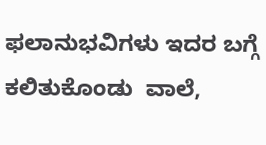ಫಲಾನುಭವಿಗಳು ಇದರ ಬಗ್ಗೆ ಕಲಿತುಕೊಂಡು  ವಾಲೆ,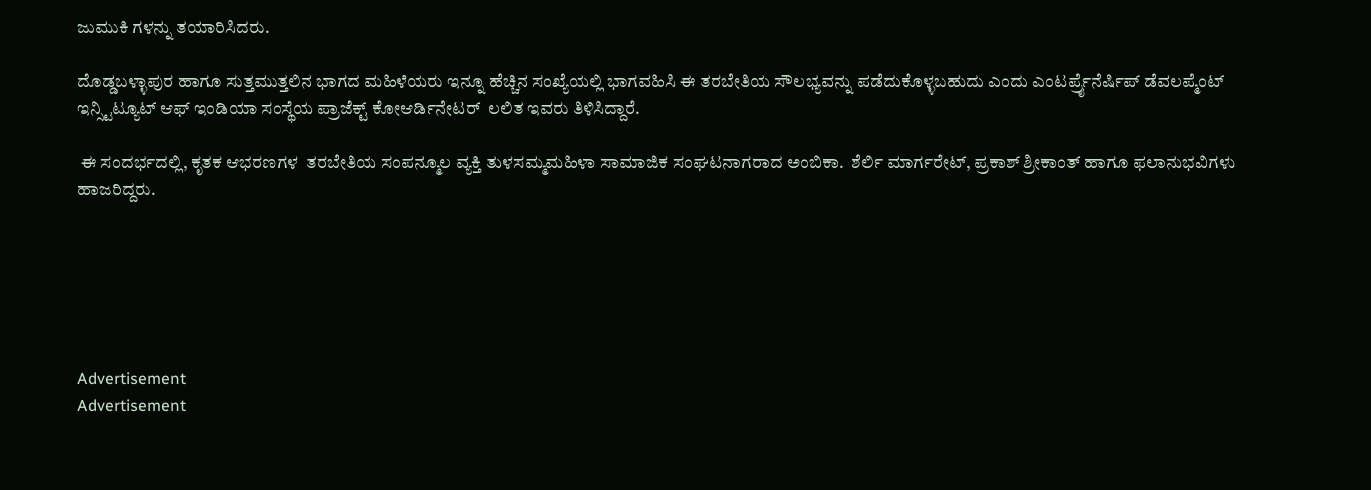ಜುಮುಕಿ ಗಳನ್ನು ತಯಾರಿಸಿದರು.

ದೊಡ್ಡಬಳ್ಳಾಪುರ ಹಾಗೂ ಸುತ್ತಮುತ್ತಲಿನ ಭಾಗದ ಮಹಿಳೆಯರು ಇನ್ನೂ ಹೆಚ್ಚಿನ ಸಂಖ್ಯೆಯಲ್ಲಿ ಭಾಗವಹಿಸಿ ಈ ತರಬೇತಿಯ ಸೌಲಭ್ಯವನ್ನು ಪಡೆದುಕೊಳ್ಳಬಹುದು ಎಂದು ಎಂಟರ್ಪ್ರೈನೆರ್ಷಿಪ್ ಡೆವಲಪ್ಮೆಂಟ್ ಇನ್ಸ್ಟಿಟ್ಯೂಟ್ ಆಫ್ ಇಂಡಿಯಾ ಸಂಸ್ಥೆಯ ಪ್ರಾಜೆಕ್ಟ್ ಕೋಆರ್ಡಿನೇಟರ್  ಲಲಿತ ಇವರು ತಿಳಿಸಿದ್ದಾರೆ.

 ಈ ಸಂದರ್ಭದಲ್ಲಿ, ಕೃತಕ ಆಭರಣಗಳ  ತರಬೇತಿಯ ಸಂಪನ್ಮೂಲ ವ್ಯಕ್ತಿ ತುಳಸಮ್ಮಮಹಿಳಾ ಸಾಮಾಜಿಕ ಸಂಘಟನಾಗರಾದ ಅಂಬಿಕಾ.  ಶೆರ್ಲಿ ಮಾರ್ಗರೇಟ್, ಪ್ರಕಾಶ್ ಶ್ರೀಕಾಂತ್ ಹಾಗೂ ಫಲಾನುಭವಿಗಳು  ಹಾಜರಿದ್ದರು.






Advertisement
Advertisement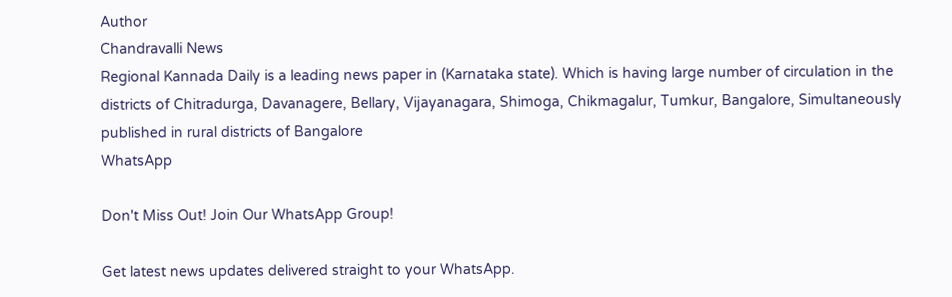Author
Chandravalli News
Regional Kannada Daily is a leading news paper in (Karnataka state). Which is having large number of circulation in the districts of Chitradurga, Davanagere, Bellary, Vijayanagara, Shimoga, Chikmagalur, Tumkur, Bangalore, Simultaneously published in rural districts of Bangalore
WhatsApp

Don't Miss Out! Join Our WhatsApp Group!

Get latest news updates delivered straight to your WhatsApp.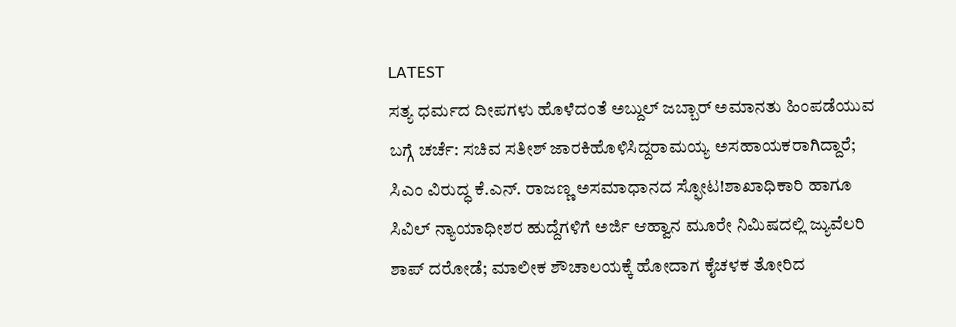LATEST
ಸತ್ಯ ಧರ್ಮದ ದೀಪಗಳು ಹೊಳೆದಂತೆ ಅಬ್ದುಲ್ ಜಬ್ಬಾರ್ ಅಮಾನತು ಹಿಂಪಡೆಯುವ ಬಗ್ಗೆ ಚರ್ಚೆ: ಸಚಿವ ಸತೀಶ್ ಜಾರಕಿಹೊಳಿಸಿದ್ದರಾಮಯ್ಯ ಅಸಹಾಯಕರಾಗಿದ್ದಾರೆ; ಸಿಎಂ ವಿರುದ್ಧ ಕೆ.ಎನ್. ರಾಜಣ್ಣ ಅಸಮಾಧಾನದ ಸ್ಫೋಟ!ಶಾಖಾಧಿಕಾರಿ ಹಾಗೂ ಸಿವಿಲ್ ನ್ಯಾಯಾಧೀಶರ ಹುದ್ದೆಗಳಿಗೆ ಅರ್ಜಿ ಆಹ್ವಾನ ಮೂರೇ ನಿಮಿಷದಲ್ಲಿ ಜ್ಯುವೆಲರಿ ಶಾಪ್ ದರೋಡೆ; ಮಾಲೀಕ ಶೌಚಾಲಯಕ್ಕೆ ಹೋದಾಗ ಕೈಚಳಕ ತೋರಿದ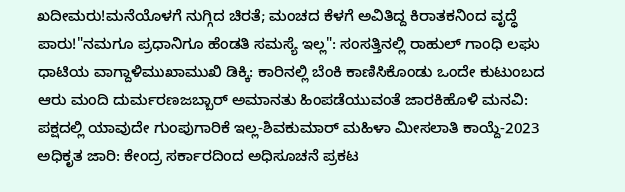ಖದೀಮರು!ಮನೆಯೊಳಗೆ ನುಗ್ಗಿದ ಚಿರತೆ; ಮಂಚದ ಕೆಳಗೆ ಅವಿತಿದ್ದ ಕಿರಾತಕನಿಂದ ವೃದ್ಧೆ ಪಾರು!"ನಮಗೂ ಪ್ರಧಾನಿಗೂ ಹೆಂಡತಿ ಸಮಸ್ಯೆ ಇಲ್ಲ": ಸಂಸತ್ತಿನಲ್ಲಿ ರಾಹುಲ್ ಗಾಂಧಿ ಲಘು ಧಾಟಿಯ ವಾಗ್ದಾಳಿಮುಖಾಮುಖಿ ಡಿಕ್ಕಿ: ಕಾರಿನಲ್ಲಿ ಬೆಂಕಿ ಕಾಣಿಸಿಕೊಂಡು ಒಂದೇ ಕುಟುಂಬದ ಆರು ಮಂದಿ ದುರ್ಮರಣಜಬ್ಬಾರ್ ಅಮಾನತು ಹಿಂಪಡೆಯುವಂತೆ ಜಾರಕಿಹೊಳಿ ಮನವಿ: ಪಕ್ಷದಲ್ಲಿ ಯಾವುದೇ ಗುಂಪುಗಾರಿಕೆ ಇಲ್ಲ-ಶಿವಕುಮಾರ್ ಮಹಿಳಾ ಮೀಸಲಾತಿ ಕಾಯ್ದೆ-2023 ಅಧಿಕೃತ ಜಾರಿ: ಕೇಂದ್ರ ಸರ್ಕಾರದಿಂದ ಅಧಿಸೂಚನೆ ಪ್ರಕಟ